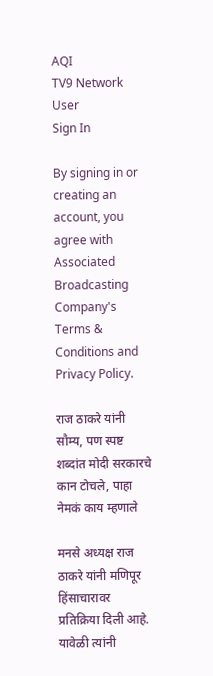AQI
TV9 Network
User
Sign In

By signing in or creating an account, you agree with Associated Broadcasting Company's Terms & Conditions and Privacy Policy.

राज ठाकरे यांनी सौम्य, पण स्पष्ट शब्दांत मोदी सरकारचे कान टोचले, पाहा नेमकं काय म्हणाले

मनसे अध्यक्ष राज ठाकरे यांनी मणिपूर हिंसाचारावर प्रतिक्रिया दिली आहे. यावेळी त्यांनी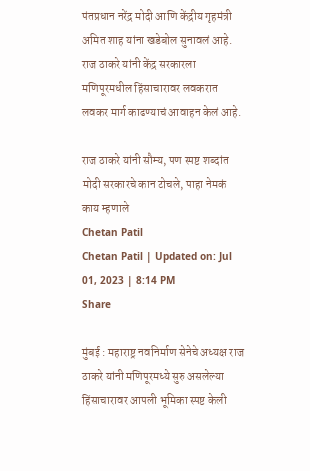पंतप्रधान नरेंद्र मोदी आणि केंद्रीय गृहमंत्री अमित शाह यांना खडेबोल सुनावलं आहे. राज ठाकरे यांनी केंद्र सरकारला मणिपूरमधील हिंसाचारावर लवकरात लवकर मार्ग काढण्याचं आवाहन केलं आहे.

राज ठाकरे यांनी सौम्य, पण स्पष्ट शब्दांत मोदी सरकारचे कान टोचले, पाहा नेमकं काय म्हणाले
Chetan Patil
Chetan Patil | Updated on: Jul 01, 2023 | 8:14 PM
Share

मुंबई : महाराष्ट्र नवनिर्माण सेनेचे अध्यक्ष राज ठाकरे यांनी मणिपूरमध्ये सुरु असलेल्या हिंसाचारावर आपली भूमिका स्पष्ट केली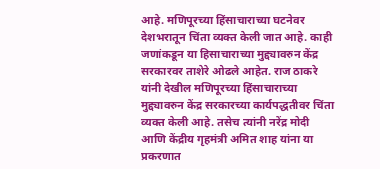आहे. मणिपूरच्या हिंसाचाराच्या घटनेवर देशभरातून चिंता व्यक्त केली जात आहे. काही जणांकडून या हिसाचाराच्या मुद्द्यावरुन केंद्र सरकारवर ताशेरे ओढले आहेत. राज ठाकरे यांनी देखील मणिपूरच्या हिंसाचाराच्या मुद्द्यावरुन केंद्र सरकारच्या कार्यपद्धतीवर चिंता व्यक्त केली आहे. तसेच त्यांनी नरेंद्र मोदी आणि केंद्रीय गृहमंत्री अमित शाह यांना या प्रकरणात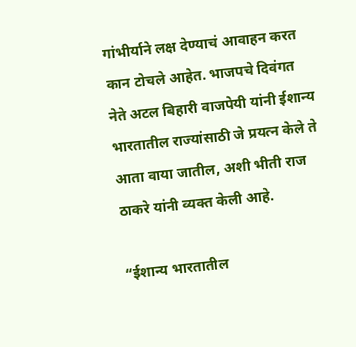गांभीर्याने लक्ष देण्याचं आवाहन करत कान टोचले आहेत. भाजपचे दिवंगत नेते अटल बिहारी वाजपेयी यांनी ईशान्य भारतातील राज्यांसाठी जे प्रयत्न केले ते आता वाया जातील, अशी भीती राज ठाकरे यांनी व्यक्त केली आहे.

“ईशान्य भारतातील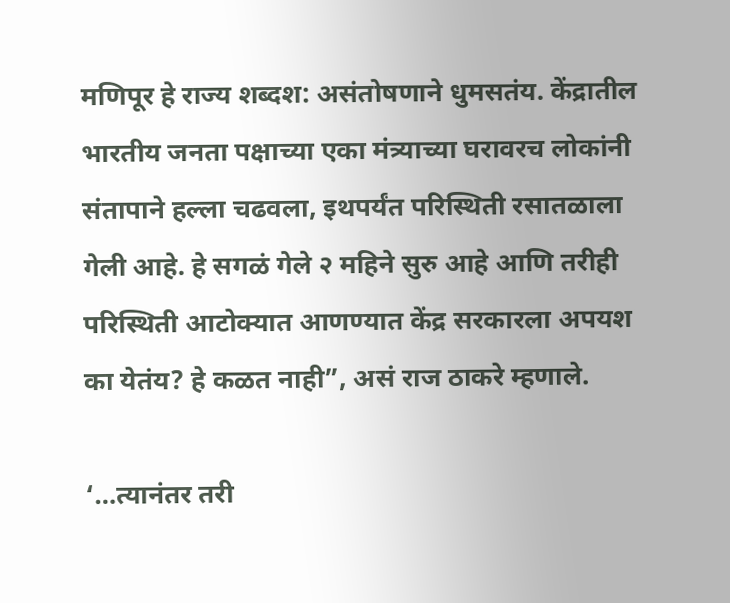मणिपूर हे राज्य शब्दश: असंतोषणाने धुमसतंय. केंद्रातील भारतीय जनता पक्षाच्या एका मंत्र्याच्या घरावरच लोकांनी संतापाने हल्ला चढवला, इथपर्यंत परिस्थिती रसातळाला गेली आहे. हे सगळं गेले २ महिने सुरु आहे आणि तरीही परिस्थिती आटोक्यात आणण्यात केंद्र सरकारला अपयश का येतंय? हे कळत नाही”, असं राज ठाकरे म्हणाले.

‘…त्यानंतर तरी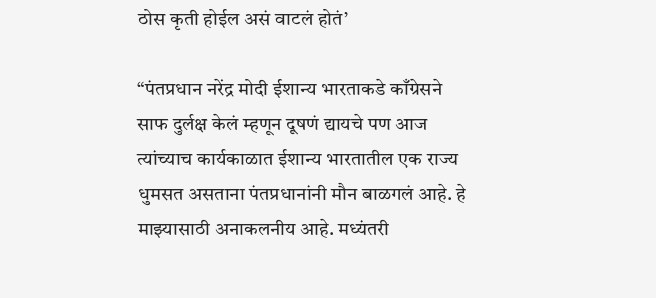ठोस कृती होईल असं वाटलं होतं’

“पंतप्रधान नरेंद्र मोदी ईशान्य भारताकडे काँग्रेसने साफ दुर्लक्ष केलं म्हणून दूषणं द्यायचे पण आज त्यांच्याच कार्यकाळात ईशान्य भारतातील एक राज्य धुमसत असताना पंतप्रधानांनी मौन बाळगलं आहे. हे माझ्यासाठी अनाकलनीय आहे. मध्यंतरी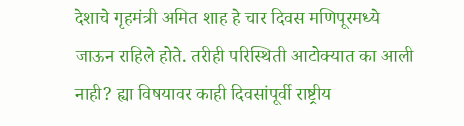देशाचे गृहमंत्री अमित शाह हे चार दिवस मणिपूरमध्ये जाऊन राहिले होते. तरीही परिस्थिती आटोक्यात का आली नाही? ह्या विषयावर काही दिवसांपूर्वी राष्ट्रीय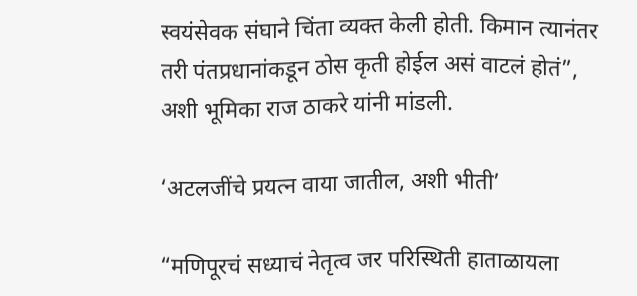स्वयंसेवक संघाने चिंता व्यक्त केली होती. किमान त्यानंतर तरी पंतप्रधानांकडून ठोस कृती होईल असं वाटलं होतं”, अशी भूमिका राज ठाकरे यांनी मांडली.

‘अटलजींचे प्रयत्न वाया जातील, अशी भीती’

“मणिपूरचं सध्याचं नेतृत्व जर परिस्थिती हाताळायला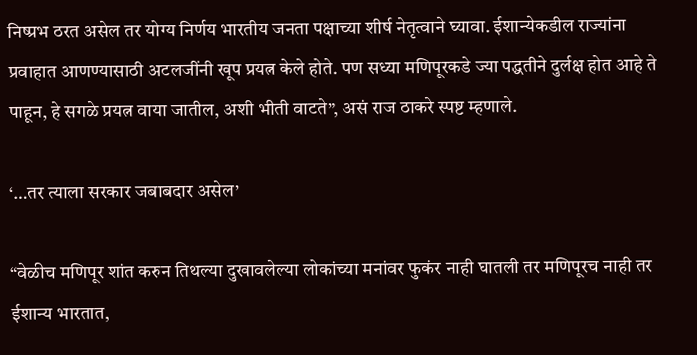निष्प्रभ ठरत असेल तर योग्य निर्णय भारतीय जनता पक्षाच्या शीर्ष नेतृत्वाने घ्यावा. ईशान्येकडील राज्यांना प्रवाहात आणण्यासाठी अटलजींनी खूप प्रयत्न केले होते. पण सध्या मणिपूरकडे ज्या पद्धतीने दुर्लक्ष होत आहे ते पाहून, हे सगळे प्रयत्न वाया जातील, अशी भीती वाटते”, असं राज ठाकरे स्पष्ट म्हणाले.

‘…तर त्याला सरकार जबाबदार असेल’

“वेळीच मणिपूर शांत करुन तिथल्या दुखावलेल्या लोकांच्या मनांवर फुकंर नाही घातली तर मणिपूरच नाही तर ईशान्य भारतात,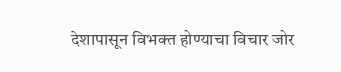देशापासून विभक्त होण्याचा विचार जोर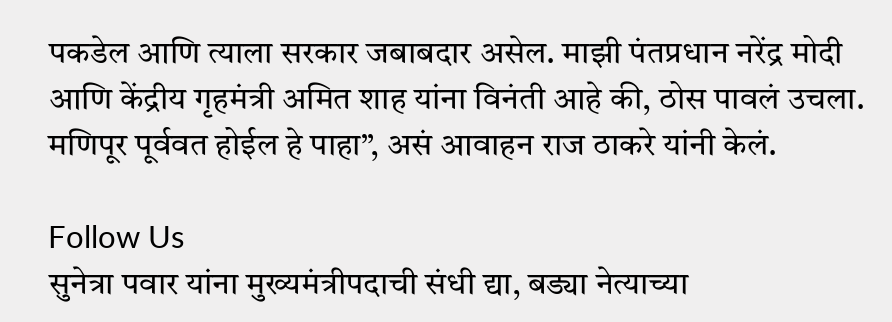पकडेल आणि त्याला सरकार जबाबदार असेल. माझी पंतप्रधान नरेंद्र मोदी आणि केंद्रीय गृहमंत्री अमित शाह यांना विनंती आहे की, ठोस पावलं उचला. मणिपूर पूर्ववत होईल हे पाहा”, असं आवाहन राज ठाकरे यांनी केलं.

Follow Us
सुनेत्रा पवार यांना मुख्यमंत्रीपदाची संधी द्या, बड्या नेत्याच्या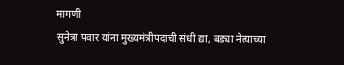मागणी
सुनेत्रा पवार यांना मुख्यमंत्रीपदाची संधी द्या, बड्या नेत्याच्या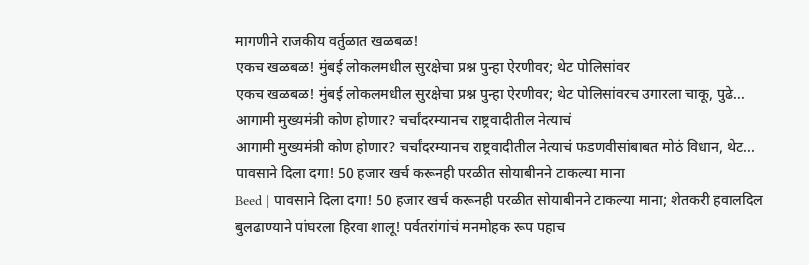मागणीने राजकीय वर्तुळात खळबळ!
एकच खळबळ! मुंबई लोकलमधील सुरक्षेचा प्रश्न पुन्हा ऐरणीवर; थेट पोलिसांवर
एकच खळबळ! मुंबई लोकलमधील सुरक्षेचा प्रश्न पुन्हा ऐरणीवर; थेट पोलिसांवरच उगारला चाकू, पुढे...
आगामी मुख्यमंत्री कोण होणार? चर्चांदरम्यानच राष्ट्रवादीतील नेत्याचं
आगामी मुख्यमंत्री कोण होणार? चर्चांदरम्यानच राष्ट्रवादीतील नेत्याचं फडणवीसांबाबत मोठं विधान, थेट...
पावसाने दिला दगा! 50 हजार खर्च करूनही परळीत सोयाबीनने टाकल्या माना
Beed | पावसाने दिला दगा! 50 हजार खर्च करूनही परळीत सोयाबीनने टाकल्या माना; शेतकरी हवालदिल
बुलढाण्याने पांघरला हिरवा शालू! पर्वतरांगांचं मनमोहक रूप पहाच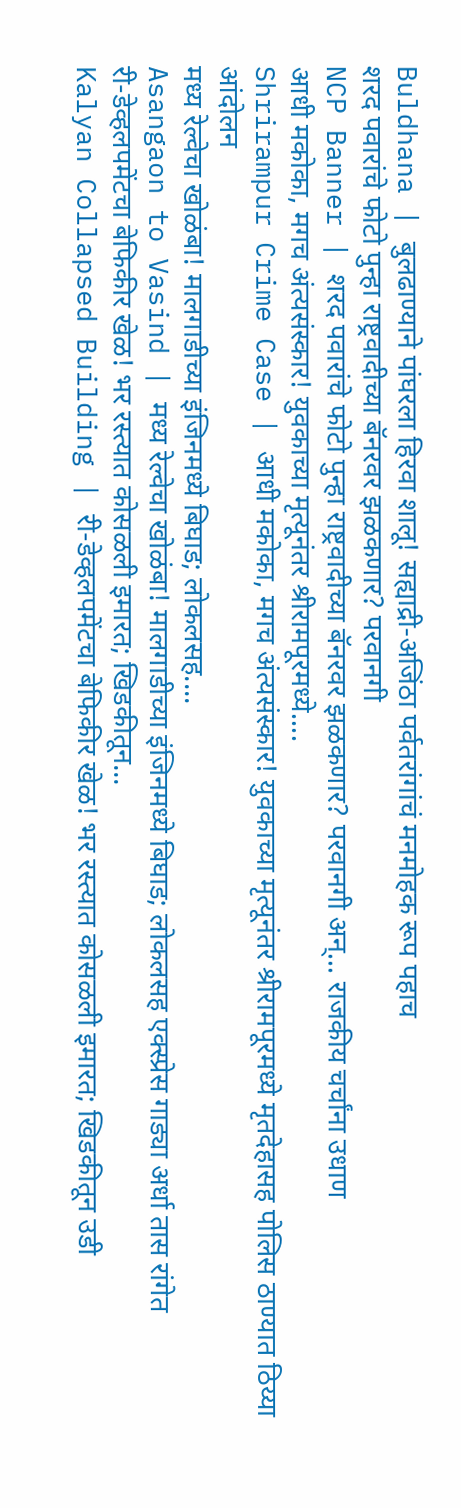Buldhana | बुलढाण्याने पांघरला हिरवा शालू! सह्याद्री-अजिंठा पर्वतरांगांचं मनमोहक रूप पहाच
शरद पवारांचे फोटो पुन्हा राष्ट्रवादीच्या बॅनरवर झळकणार? परवानगी
NCP Banner | शरद पवारांचे फोटो पुन्हा राष्ट्रवादीच्या बॅनरवर झळकणार? परवानगी अन्... राजकीय चर्चांना उधाण
आधी मकोका, मगच अंत्यसंस्कार! युवकाच्या मृत्यूनंतर श्रीरामपूरमध्ये....
Shrirampur Crime Case | आधी मकोका, मगच अंत्यसंस्कार! युवकाच्या मृत्यूनंतर श्रीरामपूरमध्ये मृतदेहासह पोलिस ठाण्यात ठिय्या आंदोलन
मध्य रेल्वेचा खोळंबा! मालगाडीच्या इंजिनमध्ये बिघाड; लोकलसह....
Asangaon to Vasind | मध्य रेल्वेचा खोळंबा! मालगाडीच्या इंजिनमध्ये बिघाड; लोकलसह एक्स्प्रेस गाड्या अर्धा तास रांगेत
री-डेव्हलपमेंटचा बेफिकीर खेळ! भर रस्त्यात कोसळली इमारत; खिडकीतून...
Kalyan Collapsed Building | री-डेव्हलपमेंटचा बेफिकीर खेळ! भर रस्त्यात कोसळली इमारत; खिडकीतून उडी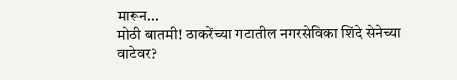मारून...
मोठी बातमी! ठाकरेंच्या गटातील नगरसेविका शिंदे सेनेच्या वाटेवर?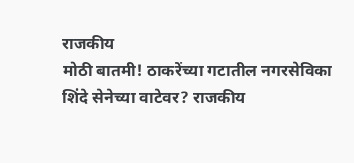राजकीय
मोठी बातमी! ठाकरेंच्या गटातील नगरसेविका शिंदे सेनेच्या वाटेवर? राजकीय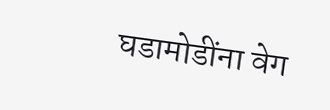घडामोडींना वेग